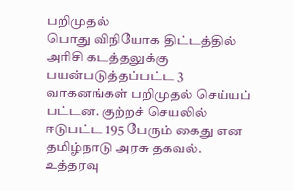பறிமுதல்
பொது விநியோக திட்டத்தில் அரிசி கடத்தலுக்கு பயன்படுத்தப்பட்ட 3 வாகனங்கள் பறிமுதல் செய்யப் பட்டன. குற்றச் செயலில் ஈடுபட்ட 195 பேரும் கைது என தமிழ்நாடு அரசு தகவல்.
உத்தரவு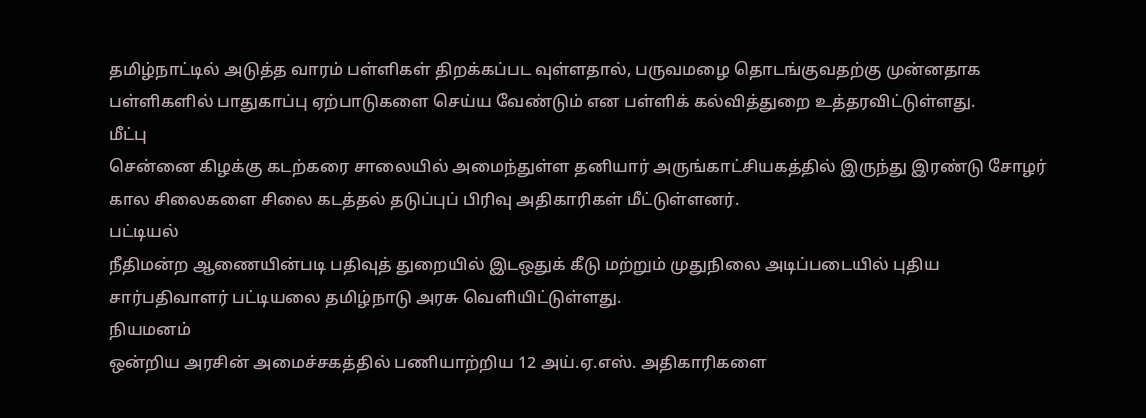தமிழ்நாட்டில் அடுத்த வாரம் பள்ளிகள் திறக்கப்பட வுள்ளதால், பருவமழை தொடங்குவதற்கு முன்னதாக பள்ளிகளில் பாதுகாப்பு ஏற்பாடுகளை செய்ய வேண்டும் என பள்ளிக் கல்வித்துறை உத்தரவிட்டுள்ளது.
மீட்பு
சென்னை கிழக்கு கடற்கரை சாலையில் அமைந்துள்ள தனியார் அருங்காட்சியகத்தில் இருந்து இரண்டு சோழர் கால சிலைகளை சிலை கடத்தல் தடுப்புப் பிரிவு அதிகாரிகள் மீட்டுள்ளனர்.
பட்டியல்
நீதிமன்ற ஆணையின்படி பதிவுத் துறையில் இடஒதுக் கீடு மற்றும் முதுநிலை அடிப்படையில் புதிய சார்பதிவாளர் பட்டியலை தமிழ்நாடு அரசு வெளியிட்டுள்ளது.
நியமனம்
ஒன்றிய அரசின் அமைச்சகத்தில் பணியாற்றிய 12 அய்.ஏ.எஸ். அதிகாரிகளை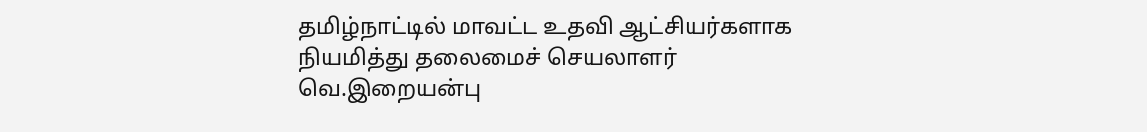தமிழ்நாட்டில் மாவட்ட உதவி ஆட்சியர்களாக நியமித்து தலைமைச் செயலாளர் வெ.இறையன்பு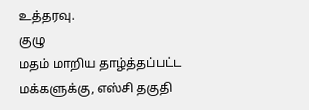உத்தரவு.
குழு
மதம் மாறிய தாழ்த்தப்பட்ட மக்களுக்கு, எஸ்சி தகுதி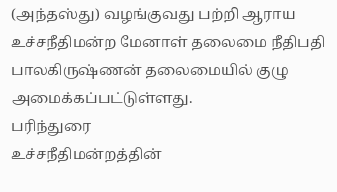(அந்தஸ்து) வழங்குவது பற்றி ஆராய உச்சநீதிமன்ற மேனாள் தலைமை நீதிபதி பாலகிருஷ்ணன் தலைமையில் குழு அமைக்கப்பட்டுள்ளது.
பரிந்துரை
உச்சநீதிமன்றத்தின்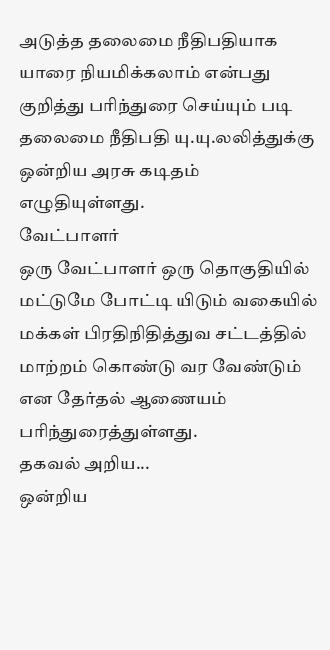அடுத்த தலைமை நீதிபதியாக யாரை நியமிக்கலாம் என்பது குறித்து பரிந்துரை செய்யும் படி தலைமை நீதிபதி யு.யு.லலித்துக்கு ஒன்றிய அரசு கடிதம் எழுதியுள்ளது.
வேட்பாளர்
ஒரு வேட்பாளர் ஒரு தொகுதியில் மட்டுமே போட்டி யிடும் வகையில் மக்கள் பிரதிநிதித்துவ சட்டத்தில் மாற்றம் கொண்டு வர வேண்டும் என தேர்தல் ஆணையம் பரிந்துரைத்துள்ளது.
தகவல் அறிய...
ஒன்றிய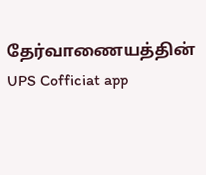தேர்வாணையத்தின் UPS Cofficiat app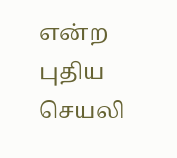என்ற புதிய செயலி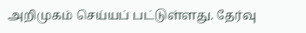அறிமுகம் செய்யப் பட்டுள்ளது. தேர்வு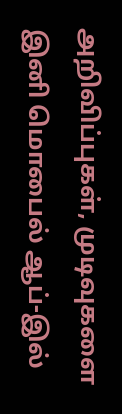அறிவிப்புகள், முடிவுகளை இனி மொபைல் ஆப்-இல்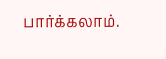பார்க்கலாம்.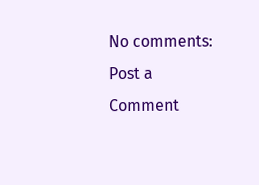No comments:
Post a Comment